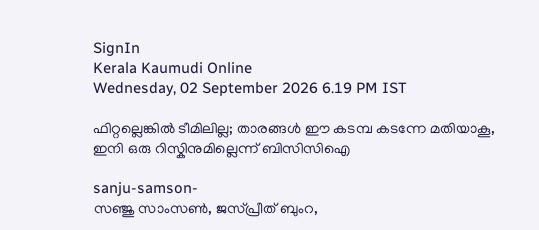SignIn
Kerala Kaumudi Online
Wednesday, 02 September 2026 6.19 PM IST

ഫിറ്റല്ലെങ്കിൽ ടീമിലില്ല; താരങ്ങൾ ഈ കടമ്പ കടന്നേ മതിയാകൂ, ഇനി ഒരു റിസ്കിനുമില്ലെന്ന് ബിസിസിഐ

sanju-samson-
സഞ്ജു സാംസൺ, ജസ്പ്രീത് ബുംറ,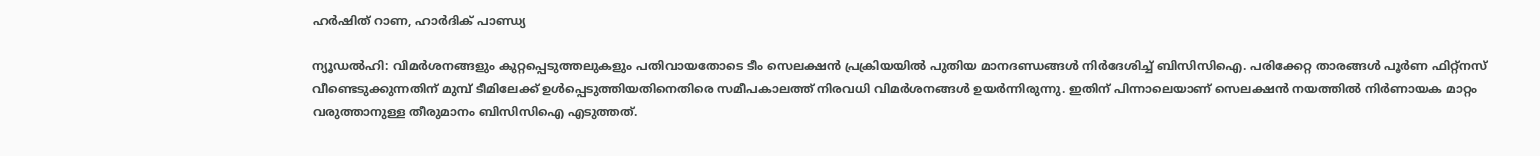ഹർഷിത് റാണ, ഹാർദിക് പാണ്ഡ്യ

ന്യൂഡൽഹി: വിമർശനങ്ങളും കുറ്റപ്പെടുത്തലുകളും പതിവായതോടെ ടീം സെലക്ഷൻ പ്രക്രിയയിൽ പുതിയ മാനദണ്ഡങ്ങൾ നിർദേശിച്ച് ബിസിസിഐ. പരിക്കേറ്റ താരങ്ങൾ പൂർണ ഫിറ്റ്നസ് വീണ്ടെടുക്കുന്നതിന് മുമ്പ് ടീമിലേക്ക് ഉൾപ്പെടുത്തിയതിനെതിരെ സമീപകാലത്ത് നിരവധി വിമർശനങ്ങൾ ഉയ‌ർന്നിരുന്നു. ഇതിന് പിന്നാലെയാണ് സെലക്ഷൻ നയത്തിൽ നിർണായക മാറ്റം വരുത്താനുള്ള തീരുമാനം ബിസിസിഐ എടുത്തത്.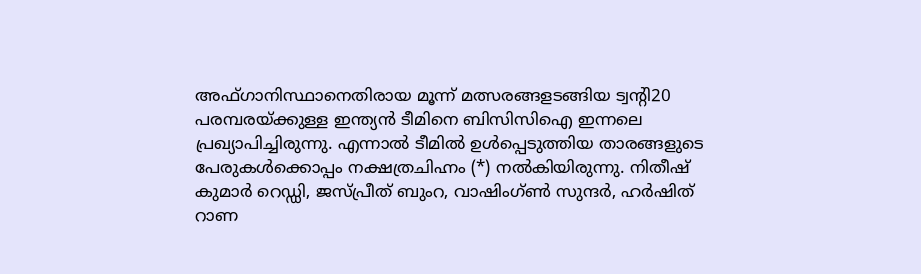അഫ്ഗാനിസ്ഥാനെതിരായ മൂന്ന് മത്സരങ്ങളടങ്ങിയ ട്വന്റി20 പരമ്പരയ്ക്കുള്ള ഇന്ത്യൻ ടീമിനെ ബിസിസിഐ ഇന്നലെ പ്രഖ്യാപിച്ചിരുന്നു. എന്നാൽ ടീമിൽ ഉൾപ്പെടുത്തിയ താരങ്ങളുടെ പേരുകൾക്കൊപ്പം നക്ഷത്രചിഹ്നം (*) നൽകിയിരുന്നു. നിതീഷ് കുമാർ റെഡ്ഡി, ജസ്പ്രീത് ബുംറ, വാഷിംഗ്ൺ സുന്ദർ, ഹർഷിത് റാണ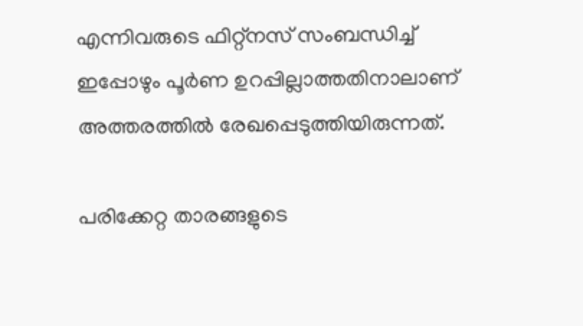എന്നിവരുടെ ഫിറ്റ്നസ് സംബന്ധിച്ച് ഇപ്പോഴും പൂർണ ഉറപ്പില്ലാത്തതിനാലാണ് അത്തരത്തിൽ രേഖപ്പെടുത്തിയിരുന്നത്.

പരിക്കേറ്റ താരങ്ങളുടെ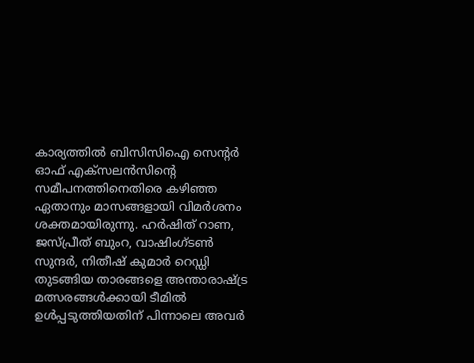കാര്യത്തിൽ ബിസിസിഐ സെന്റർ ഓഫ് എക്സലൻസിന്റെ സമീപനത്തിനെതിരെ കഴിഞ്ഞ ഏതാനും മാസങ്ങളായി വിമർശനം ശക്തമായിരുന്നു. ഹർഷിത് റാണ, ജസ്പ്രീത് ബുംറ, വാഷിംഗ്ടൺ സുന്ദർ, നിതീഷ് കുമാർ റെഡ്ഡി തുടങ്ങിയ താരങ്ങളെ അന്താരാഷ്ട്ര മത്സരങ്ങൾക്കായി ടീമിൽ ഉൾപ്പടുത്തിയതിന് പിന്നാലെ അവർ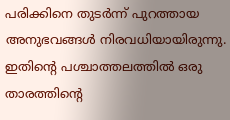പരിക്കിനെ തുടർന്ന് പുറത്തായ അനുഭവങ്ങൾ നിരവധിയായിരുന്നു. ഇതിന്റെ പശ്ചാത്തലത്തിൽ ഒരു താരത്തിന്റെ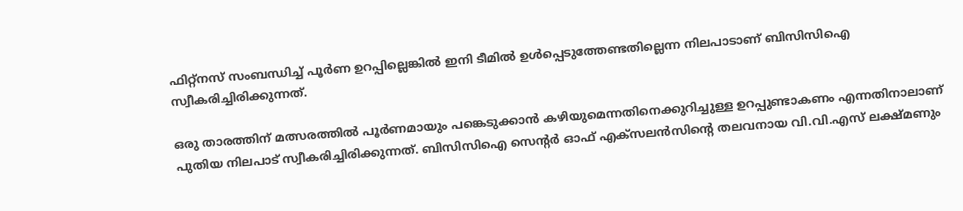ഫിറ്റ്നസ് സംബന്ധിച്ച് പൂർണ ഉറപ്പില്ലെങ്കിൽ ഇനി ടീമിൽ ഉൾപ്പെടുത്തേണ്ടതില്ലെന്ന നിലപാടാണ് ബിസിസിഐ സ്വീകരിച്ചിരിക്കുന്നത്.

ഒരു താരത്തിന് മത്സരത്തിൽ പൂർണമായും പങ്കെടുക്കാൻ കഴിയുമെന്നതിനെക്കുറിച്ചുള്ള ഉറപ്പുണ്ടാകണം എന്നതിനാലാണ് പുതിയ നിലപാട് സ്വീകരിച്ചിരിക്കുന്നത്. ബിസിസിഐ സെന്റർ ഓഫ് എക്സലൻസിന്റെ തലവനായ വി.വി.എസ് ലക്ഷ്മണും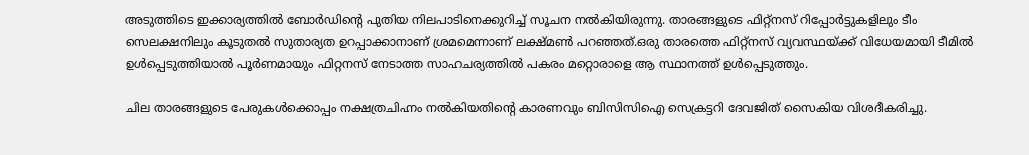അടുത്തിടെ ഇക്കാര്യത്തിൽ ബോർഡിന്റെ പുതിയ നിലപാടിനെക്കുറിച്ച് സൂചന നൽകിയിരുന്നു. താരങ്ങളുടെ ഫിറ്റ്നസ് റിപ്പോർട്ടുകളിലും ടീം സെലക്ഷനിലും കൂടുതൽ സുതാര്യത ഉറപ്പാക്കാനാണ് ശ്രമമെന്നാണ് ലക്ഷ്മൺ പറഞ്ഞത്.ഒരു താരത്തെ ഫിറ്റ്നസ് വ്യവസ്ഥയ്ക്ക് വിധേയമായി ടീമിൽ ഉൾപ്പെടുത്തിയാൽ പൂർണമായും ഫിറ്റനസ് നേടാത്ത സാഹചര്യത്തിൽ പകരം മറ്റൊരാളെ ആ സ്ഥാനത്ത് ഉൾപ്പെടുത്തും.

ചില താരങ്ങളുടെ പേരുകൾക്കൊപ്പം നക്ഷത്രചിഹ്നം നൽകിയതിന്റെ കാരണവും ബിസിസിഐ സെക്രട്ടറി ദേവജിത് സൈകിയ വിശദീകരിച്ചു.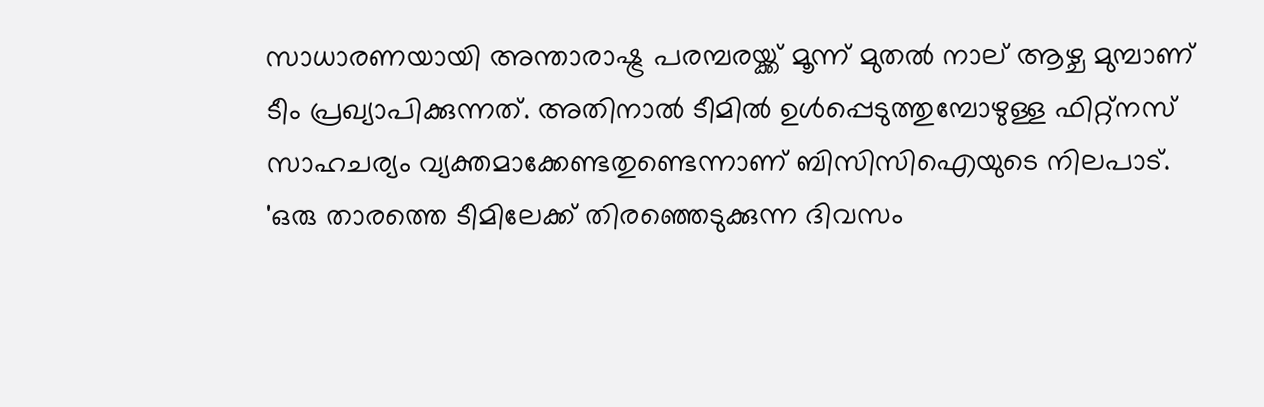സാധാരണയായി അന്താരാഷ്ട്ര പരമ്പരയ്ക്ക് മൂന്ന് മുതൽ നാല് ആഴ്ച മുമ്പാണ് ടീം പ്രഖ്യാപിക്കുന്നത്. അതിനാൽ ടീമിൽ ഉൾപ്പെടുത്തുമ്പോഴുള്ള ഫിറ്റ്നസ് സാഹചര്യം വ്യക്തമാക്കേണ്ടതുണ്ടെന്നാണ് ബിസിസിഐയുടെ നിലപാട്. 'ഒരു താരത്തെ ടീമിലേക്ക് തിരഞ്ഞെടുക്കുന്ന ദിവസം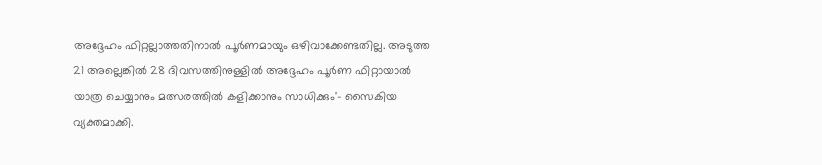അദ്ദേഹം ഫിറ്റല്ലാത്തതിനാൽ പൂർണമായും ഒഴിവാക്കേണ്ടതില്ല. അടുത്ത 21 അല്ലെങ്കിൽ 28 ദിവസത്തിനുള്ളിൽ അദ്ദേഹം പൂർണ ഫിറ്റായാൽ യാത്ര ചെയ്യാനും മത്സരത്തിൽ കളിക്കാനും സാധിക്കും'- സൈകിയ വ്യക്തമാക്കി.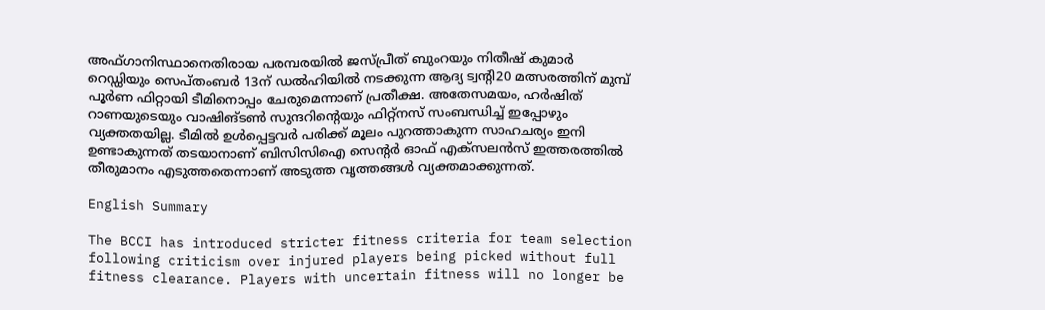അഫ്ഗാനിസ്ഥാനെതിരായ പരമ്പരയിൽ ജസ്പ്രീത് ബുംറയും നിതീഷ് കുമാർ റെഡ്ഡിയും സെപ്തംബർ 13ന് ഡൽഹിയിൽ നടക്കുന്ന ആദ്യ ട്വന്റി20 മത്സരത്തിന് മുമ്പ് പൂർണ ഫിറ്റായി ടീമിനൊപ്പം ചേരുമെന്നാണ് പ്രതീക്ഷ. അതേസമയം, ഹർഷിത് റാണയുടെയും വാഷിങ്ടൺ സുന്ദറിന്റെയും ഫിറ്റ്നസ് സംബന്ധിച്ച് ഇപ്പോഴും വ്യക്തതയില്ല. ടീമിൽ ഉൾപ്പെട്ടവർ പരിക്ക് മൂലം പുറത്താകുന്ന സാഹചര്യം ഇനി ഉണ്ടാകുന്നത് തടയാനാണ് ബിസിസിഐ സെന്റർ ഓഫ് എക്സലൻസ് ഇത്തരത്തിൽ തീരുമാനം എടുത്തതെന്നാണ് അടുത്ത വൃത്തങ്ങൾ വ്യക്തമാക്കുന്നത്.

English Summary

The BCCI has introduced stricter fitness criteria for team selection following criticism over injured players being picked without full fitness clearance. Players with uncertain fitness will no longer be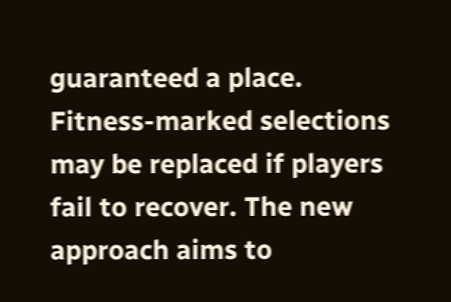guaranteed a place. Fitness-marked selections may be replaced if players fail to recover. The new approach aims to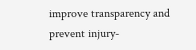improve transparency and prevent injury-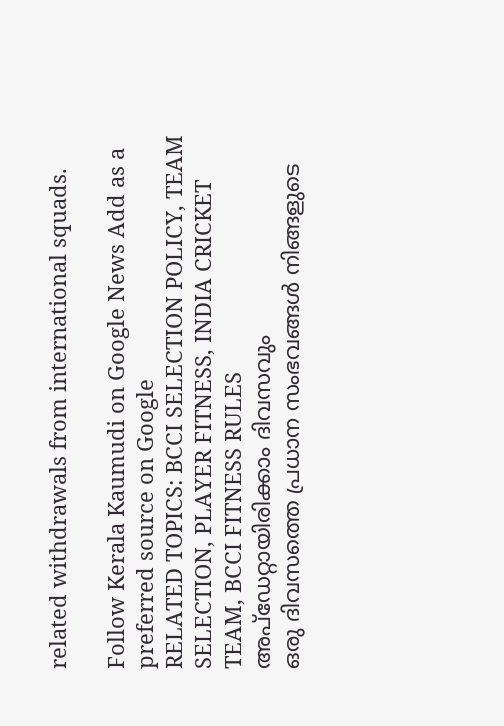related withdrawals from international squads.

Follow Kerala Kaumudi on Google News Add as a preferred source on Google
RELATED TOPICS: BCCI SELECTION POLICY, TEAM SELECTION, PLAYER FITNESS, INDIA CRICKET TEAM, BCCI FITNESS RULES
അപ്ഡേറ്റായിരിക്കാം ദിവസവും
ഒരു ദിവസത്തെ പ്രധാന സംഭവങ്ങൾ നിങ്ങളുടെ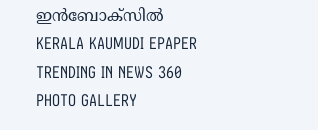ഇൻബോക്സിൽ
KERALA KAUMUDI EPAPER
TRENDING IN NEWS 360
PHOTO GALLERY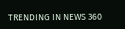TRENDING IN NEWS 360